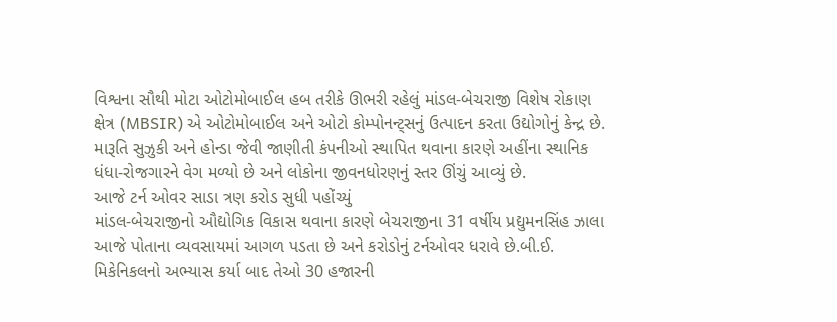વિશ્વના સૌથી મોટા ઓટોમોબાઈલ હબ તરીકે ઊભરી રહેલું માંડલ-બેચરાજી વિશેષ રોકાણ ક્ષેત્ર (MBSIR) એ ઓટોમોબાઈલ અને ઓટો કોમ્પોનન્ટ્સનું ઉત્પાદન કરતા ઉદ્યોગોનું કેન્દ્ર છે. મારૂતિ સુઝુકી અને હોન્ડા જેવી જાણીતી કંપનીઓ સ્થાપિત થવાના કારણે અહીંના સ્થાનિક ધંધા-રોજગારને વેગ મળ્યો છે અને લોકોના જીવનધોરણનું સ્તર ઊંચું આવ્યું છે.
આજે ટર્ન ઓવર સાડા ત્રણ કરોડ સુધી પહોંચ્યું
માંડલ-બેચરાજીનો ઔદ્યોગિક વિકાસ થવાના કારણે બેચરાજીના 31 વર્ષીય પ્રદ્યુમનસિંહ ઝાલા આજે પોતાના વ્યવસાયમાં આગળ પડતા છે અને કરોડોનું ટર્નઓવર ધરાવે છે.બી.ઈ. મિકેનિકલનો અભ્યાસ કર્યા બાદ તેઓ 30 હજારની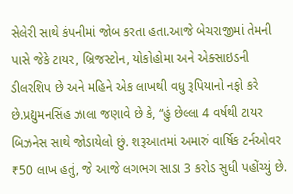સેલેરી સાથે કંપનીમાં જોબ કરતા હતા.આજે બેચરાજીમાં તેમની પાસે જેકે ટાયર, બ્રિજસ્ટોન, યોકોહોમા અને એક્સાઇડની ડીલરશિપ છે અને મહિને એક લાખથી વધુ રૂપિયાનો નફો કરે છે.પ્રદ્યુમનસિંહ ઝાલા જણાવે છે કે, “હું છેલ્લા 4 વર્ષથી ટાયર બિઝનેસ સાથે જોડાયેલો છું. શરૂઆતમાં અમારું વાર્ષિક ટર્નઓવર ₹50 લાખ હતું, જે આજે લગભગ સાડા 3 કરોડ સુધી પહોંચ્યું છે.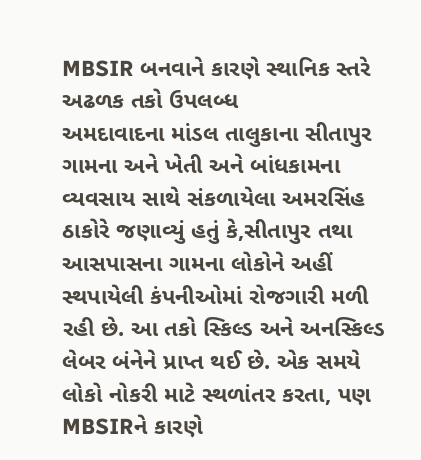MBSIR બનવાને કારણે સ્થાનિક સ્તરે અઢળક તકો ઉપલબ્ધ
અમદાવાદના માંડલ તાલુકાના સીતાપુર ગામના અને ખેતી અને બાંધકામના વ્યવસાય સાથે સંકળાયેલા અમરસિંહ ઠાકોરે જણાવ્યું હતું કે,સીતાપુર તથા આસપાસના ગામના લોકોને અહીં સ્થપાયેલી કંપનીઓમાં રોજગારી મળી રહી છે. આ તકો સ્કિલ્ડ અને અનસ્કિલ્ડ લેબર બંનેને પ્રાપ્ત થઈ છે. એક સમયે લોકો નોકરી માટે સ્થળાંતર કરતા, પણ MBSIRને કારણે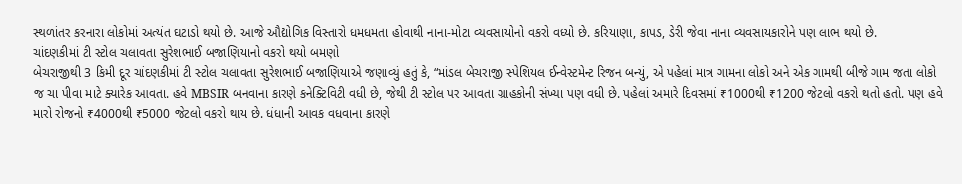સ્થળાંતર કરનારા લોકોમાં અત્યંત ઘટાડો થયો છે. આજે ઔદ્યોગિક વિસ્તારો ધમધમતા હોવાથી નાના-મોટા વ્યવસાયોનો વકરો વધ્યો છે. કરિયાણા, કાપડ, ડેરી જેવા નાના વ્યવસાયકારોને પણ લાભ થયો છે.
ચાંદણકીમાં ટી સ્ટોલ ચલાવતા સુરેશભાઈ બજાણિયાનો વકરો થયો બમણો
બેચરાજીથી 3 કિમી દૂર ચાંદણકીમાં ટી સ્ટોલ ચલાવતા સુરેશભાઈ બજાણિયાએ જણાવ્યું હતું કે, “માંડલ બેચરાજી સ્પેશિયલ ઈન્વેસ્ટમેન્ટ રિજન બન્યું, એ પહેલાં માત્ર ગામના લોકો અને એક ગામથી બીજે ગામ જતા લોકો જ ચા પીવા માટે ક્યારેક આવતા. હવે MBSIR બનવાના કારણે કનેક્ટિવિટી વધી છે, જેથી ટી સ્ટોલ પર આવતા ગ્રાહકોની સંખ્યા પણ વધી છે. પહેલાં અમારે દિવસમાં ₹1000થી ₹1200 જેટલો વકરો થતો હતો. પણ હવે મારો રોજનો ₹4000થી ₹5000 જેટલો વકરો થાય છે. ધંધાની આવક વધવાના કારણે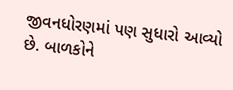જીવનધોરણમાં પણ સુધારો આવ્યો છે. બાળકોને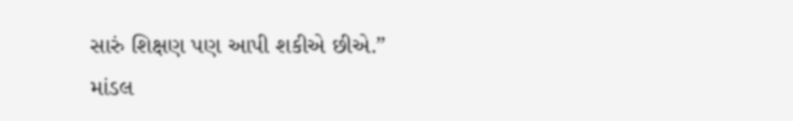સારું શિક્ષણ પણ આપી શકીએ છીએ.”
માંડલ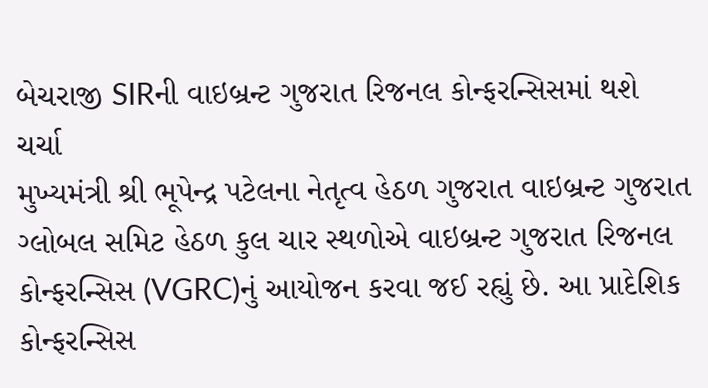બેચરાજી SIRની વાઇબ્રન્ટ ગુજરાત રિજનલ કોન્ફરન્સિસમાં થશે ચર્ચા
મુખ્યમંત્રી શ્રી ભૂપેન્દ્ર પટેલના નેતૃત્વ હેઠળ ગુજરાત વાઇબ્રન્ટ ગુજરાત ગ્લોબલ સમિટ હેઠળ કુલ ચાર સ્થળોએ વાઇબ્રન્ટ ગુજરાત રિજનલ કોન્ફરન્સિસ (VGRC)નું આયોજન કરવા જઈ રહ્યું છે. આ પ્રાદેશિક કોન્ફરન્સિસ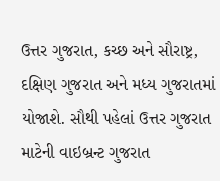ઉત્તર ગુજરાત, કચ્છ અને સૌરાષ્ટ્ર, દક્ષિણ ગુજરાત અને મધ્ય ગુજરાતમાં યોજાશે. સૌથી પહેલાં ઉત્તર ગુજરાત માટેની વાઇબ્રન્ટ ગુજરાત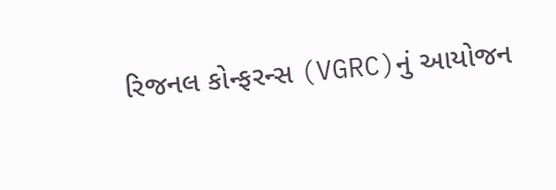રિજનલ કોન્ફરન્સ (VGRC)નું આયોજન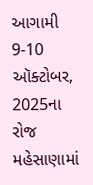આગામી 9-10 ઑક્ટોબર, 2025ના રોજ મહેસાણામાં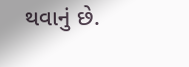થવાનું છે.